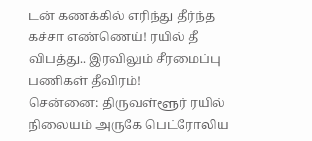டன் கணக்கில் எரிந்து தீர்ந்த கச்சா எண்ணெய்! ரயில் தீ விபத்து.. இரவிலும் சீரமைப்பு பணிகள் தீவிரம்!
சென்னை: திருவள்ளூர் ரயில் நிலையம் அருகே பெட்ரோலிய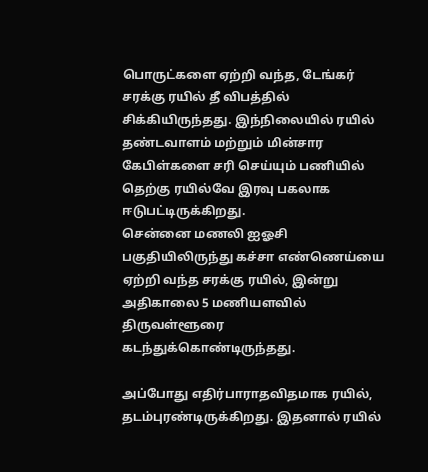பொருட்களை ஏற்றி வந்த, டேங்கர் சரக்கு ரயில் தீ விபத்தில் சிக்கியிருந்தது. இந்நிலையில் ரயில் தண்டவாளம் மற்றும் மின்சார கேபிள்களை சரி செய்யும் பணியில் தெற்கு ரயில்வே இரவு பகலாக ஈடுபட்டிருக்கிறது.
சென்னை மணலி ஐஓசி பகுதியிலிருந்து கச்சா எண்ணெய்யை ஏற்றி வந்த சரக்கு ரயில், இன்று அதிகாலை 5 மணியளவில் திருவள்ளூரை கடந்துக்கொண்டிருந்தது.

அப்போது எதிர்பாராதவிதமாக ரயில், தடம்புரண்டிருக்கிறது. இதனால் ரயில்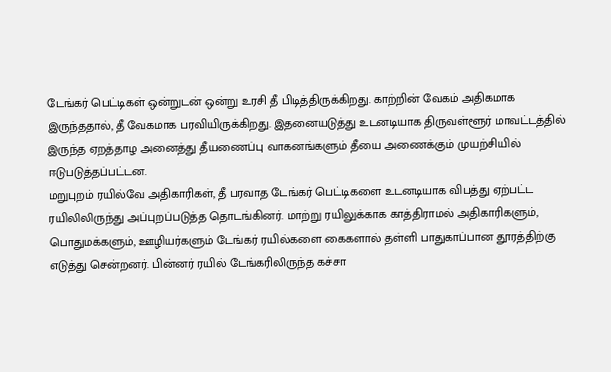டேங்கர் பெட்டிகள் ஒன்றுடன் ஒன்று உரசி தீ பிடித்திருக்கிறது. காற்றின் வேகம் அதிகமாக இருந்ததால், தீ வேகமாக பரவியிருக்கிறது. இதனையடுத்து உடனடியாக திருவள்ளூர் மாவட்டத்தில் இருந்த ஏறத்தாழ அனைத்து தீயணைப்பு வாகனங்களும் தீயை அணைக்கும் முயற்சியில் ஈடுபடுத்தப்பட்டன.
மறுபுறம் ரயில்வே அதிகாரிகள், தீ பரவாத டேங்கர் பெட்டிகளை உடனடியாக விபத்து ஏற்பட்ட ரயிலிலிருந்து அப்புறப்படுத்த தொடங்கினர். மாற்று ரயிலுக்காக காத்திராமல் அதிகாரிகளும், பொதுமக்களும், ஊழியர்களும் டேங்கர் ரயில்களை கைகளால் தள்ளி பாதுகாப்பான தூரத்திற்கு எடுத்து சென்றனர். பின்னர் ரயில் டேங்கரிலிருந்த கச்சா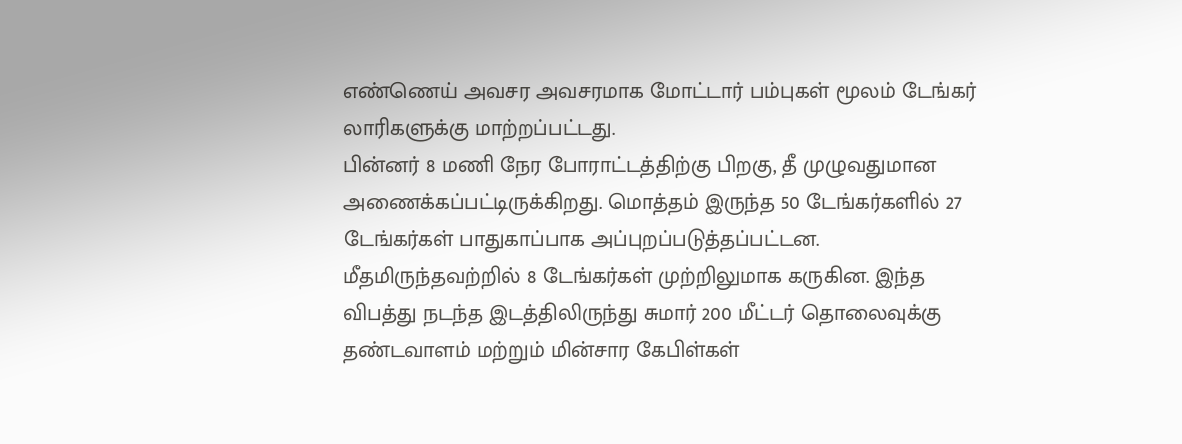எண்ணெய் அவசர அவசரமாக மோட்டார் பம்புகள் மூலம் டேங்கர் லாரிகளுக்கு மாற்றப்பட்டது.
பின்னர் 8 மணி நேர போராட்டத்திற்கு பிறகு, தீ முழுவதுமான அணைக்கப்பட்டிருக்கிறது. மொத்தம் இருந்த 50 டேங்கர்களில் 27 டேங்கர்கள் பாதுகாப்பாக அப்புறப்படுத்தப்பட்டன. மீதமிருந்தவற்றில் 8 டேங்கர்கள் முற்றிலுமாக கருகின. இந்த விபத்து நடந்த இடத்திலிருந்து சுமார் 200 மீட்டர் தொலைவுக்கு தண்டவாளம் மற்றும் மின்சார கேபிள்கள்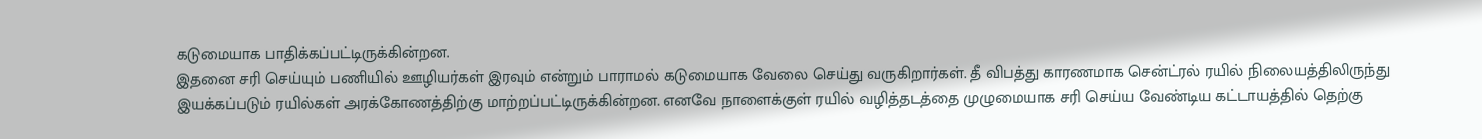கடுமையாக பாதிக்கப்பட்டிருக்கின்றன.
இதனை சரி செய்யும் பணியில் ஊழியர்கள் இரவும் என்றும் பாராமல் கடுமையாக வேலை செய்து வருகிறார்கள். தீ விபத்து காரணமாக சென்ட்ரல் ரயில் நிலையத்திலிருந்து இயக்கப்படும் ரயில்கள் அரக்கோணத்திற்கு மாற்றப்பட்டிருக்கின்றன. எனவே நாளைக்குள் ரயில் வழித்தடத்தை முழுமையாக சரி செய்ய வேண்டிய கட்டாயத்தில் தெற்கு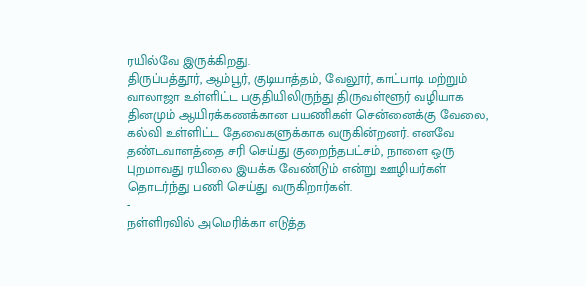ரயில்வே இருக்கிறது.
திருப்பத்தூர், ஆம்பூர், குடியாத்தம், வேலூர், காட்பாடி மற்றும் வாலாஜா உள்ளிட்ட பகுதியிலிருந்து திருவள்ளூர் வழியாக தினமும் ஆயிரக்கணக்கான பயணிகள் சென்னைக்கு வேலை, கல்வி உள்ளிட்ட தேவைகளுக்காக வருகின்றனர். எனவே தண்டவாளத்தை சரி செய்து குறைந்தபட்சம், நாளை ஒரு புறமாவது ரயிலை இயக்க வேண்டும் என்று ஊழியர்கள் தொடர்ந்து பணி செய்து வருகிறார்கள்.
-
நள்ளிரவில் அமெரிக்கா எடுத்த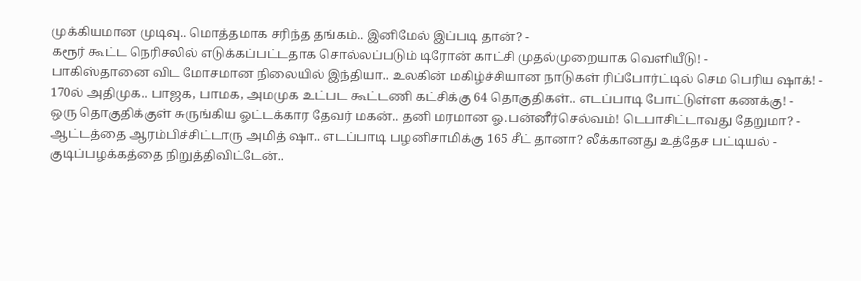முக்கியமான முடிவு.. மொத்தமாக சரிந்த தங்கம்.. இனிமேல் இப்படி தான்? -
கரூர் கூட்ட நெரிசலில் எடுக்கப்பட்டதாக சொல்லப்படும் டிரோன் காட்சி முதல்முறையாக வெளியீடு! -
பாகிஸ்தானை விட மோசமான நிலையில் இந்தியா.. உலகின் மகிழ்ச்சியான நாடுகள் ரிப்போர்ட்டில் செம பெரிய ஷாக்! -
170ல் அதிமுக.. பாஜக, பாமக, அமமுக உட்பட கூட்டணி கட்சிக்கு 64 தொகுதிகள்.. எடப்பாடி போட்டுள்ள கணக்கு! -
ஒரு தொகுதிக்குள் சுருங்கிய ஓட்டக்கார தேவர் மகன்.. தனி மரமான ஓ.பன்னீர்செல்வம்! டெபாசிட்டாவது தேறுமா? -
ஆட்டத்தை ஆரம்பிச்சிட்டாரு அமித் ஷா.. எடப்பாடி பழனிசாமிக்கு 165 சீட் தானா? லீக்கானது உத்தேச பட்டியல் -
குடிப்பழக்கத்தை நிறுத்திவிட்டேன்..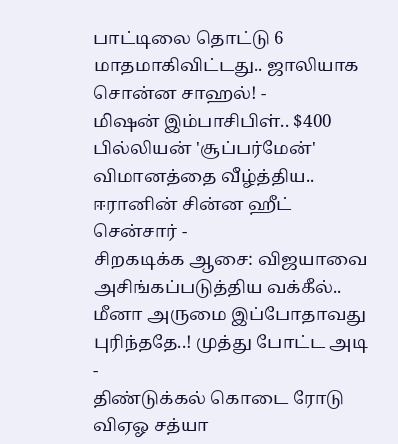பாட்டிலை தொட்டு 6 மாதமாகிவிட்டது.. ஜாலியாக சொன்ன சாஹல்! -
மிஷன் இம்பாசிபிள்.. $400 பில்லியன் 'சூப்பர்மேன்' விமானத்தை வீழ்த்திய.. ஈரானின் சின்ன ஹீட் சென்சார் -
சிறகடிக்க ஆசை: விஜயாவை அசிங்கப்படுத்திய வக்கீல்.. மீனா அருமை இப்போதாவது புரிந்ததே..! முத்து போட்ட அடி -
திண்டுக்கல் கொடை ரோடு விஏஓ சத்யா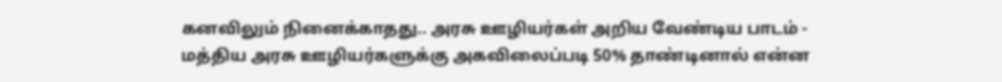கனவிலும் நினைக்காதது.. அரசு ஊழியர்கள் அறிய வேண்டிய பாடம் -
மத்திய அரசு ஊழியர்களுக்கு அகவிலைப்படி 50% தாண்டினால் என்ன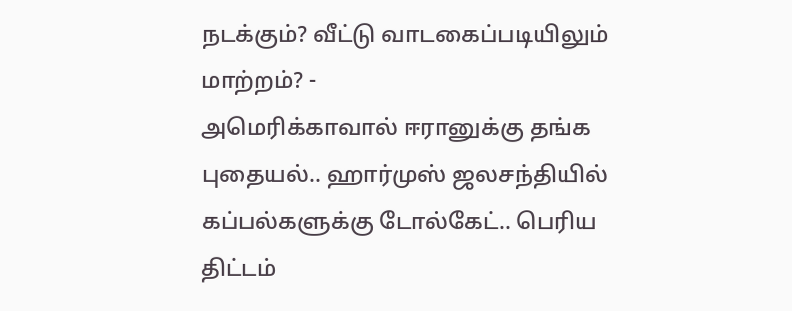நடக்கும்? வீட்டு வாடகைப்படியிலும் மாற்றம்? -
அமெரிக்காவால் ஈரானுக்கு தங்க புதையல்.. ஹார்முஸ் ஜலசந்தியில் கப்பல்களுக்கு டோல்கேட்.. பெரிய திட்டம்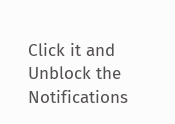Click it and Unblock the Notifications